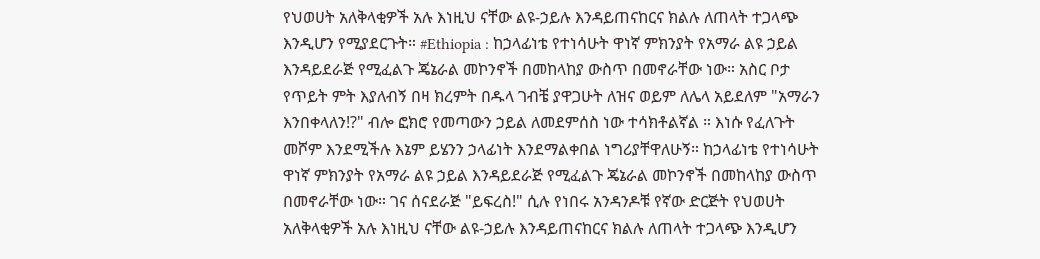የህወሀት አለቅላቂዎች አሉ እነዚህ ናቸው ልዩ-ኃይሉ እንዳይጠናከርና ክልሉ ለጠላት ተጋላጭ እንዲሆን የሚያደርጉት። #Ethiopia : ከኃላፊነቴ የተነሳሁት ዋነኛ ምክንያት የአማራ ልዩ ኃይል እንዳይደራጅ የሚፈልጉ ጄኔራል መኮንኖች በመከላከያ ውስጥ በመኖራቸው ነው። አስር ቦታ የጥይት ምት እያለብኝ በዛ ክረምት በዱላ ገብቼ ያዋጋሁት ለዝና ወይም ለሌላ አይደለም "አማራን እንበቀላለን!?" ብሎ ፎክሮ የመጣውን ኃይል ለመደምሰስ ነው ተሳክቶልኛል ። እነሱ የፈለጉት መሾም እንደሚችሉ እኔም ይሄንን ኃላፊነት እንደማልቀበል ነግሪያቸዋለሁኝ። ከኃላፊነቴ የተነሳሁት ዋነኛ ምክንያት የአማራ ልዩ ኃይል እንዳይደራጅ የሚፈልጉ ጄኔራል መኮንኖች በመከላከያ ውስጥ በመኖራቸው ነው። ገና ሰናደራጅ "ይፍረስ!" ሲሉ የነበሩ አንዳንዶቹ የኛው ድርጅት የህወሀት አለቅላቂዎች አሉ እነዚህ ናቸው ልዩ-ኃይሉ እንዳይጠናከርና ክልሉ ለጠላት ተጋላጭ እንዲሆን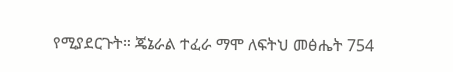የሚያደርጉት። ጄኔራል ተፈራ ማሞ ለፍትህ መፅሔት 754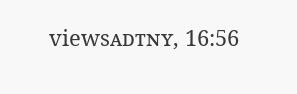viewsᴀᴅᴛɴʏ, 16:56